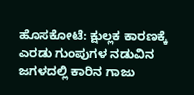ಹೊಸಕೋಟೆ: ಕ್ಷುಲ್ಲಕ ಕಾರಣಕ್ಕೆ ಎರಡು ಗುಂಪುಗಳ ನಡುವಿನ ಜಗಳದಲ್ಲಿ ಕಾರಿನ ಗಾಜು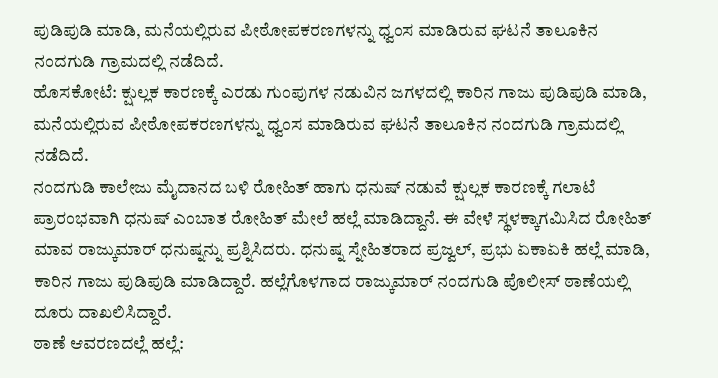ಪುಡಿಪುಡಿ ಮಾಡಿ, ಮನೆಯಲ್ಲಿರುವ ಪೀಠೋಪಕರಣಗಳನ್ನು ಧ್ವಂಸ ಮಾಡಿರುವ ಘಟನೆ ತಾಲೂಕಿನ ನಂದಗುಡಿ ಗ್ರಾಮದಲ್ಲಿ ನಡೆದಿದೆ.
ಹೊಸಕೋಟೆ: ಕ್ಷುಲ್ಲಕ ಕಾರಣಕ್ಕೆ ಎರಡು ಗುಂಪುಗಳ ನಡುವಿನ ಜಗಳದಲ್ಲಿ ಕಾರಿನ ಗಾಜು ಪುಡಿಪುಡಿ ಮಾಡಿ, ಮನೆಯಲ್ಲಿರುವ ಪೀಠೋಪಕರಣಗಳನ್ನು ಧ್ವಂಸ ಮಾಡಿರುವ ಘಟನೆ ತಾಲೂಕಿನ ನಂದಗುಡಿ ಗ್ರಾಮದಲ್ಲಿ ನಡೆದಿದೆ.
ನಂದಗುಡಿ ಕಾಲೇಜು ಮೈದಾನದ ಬಳಿ ರೋಹಿತ್ ಹಾಗು ಧನುಷ್ ನಡುವೆ ಕ್ಷುಲ್ಲಕ ಕಾರಣಕ್ಕೆ ಗಲಾಟೆ ಪ್ರಾರಂಭವಾಗಿ ಧನುಷ್ ಎಂಬಾತ ರೋಹಿತ್ ಮೇಲೆ ಹಲ್ಲೆ ಮಾಡಿದ್ದಾನೆ. ಈ ವೇಳೆ ಸ್ಥಳಕ್ಕಾಗಮಿಸಿದ ರೋಹಿತ್ ಮಾವ ರಾಜ್ಕುಮಾರ್ ಧನುಷ್ನನ್ನು ಪ್ರಶ್ನಿಸಿದರು. ಧನುಷ್ನ ಸ್ನೇಹಿತರಾದ ಪ್ರಜ್ವಲ್, ಪ್ರಭು ಏಕಾಏಕಿ ಹಲ್ಲೆ ಮಾಡಿ, ಕಾರಿನ ಗಾಜು ಪುಡಿಪುಡಿ ಮಾಡಿದ್ದಾರೆ. ಹಲ್ಲೆಗೊಳಗಾದ ರಾಜ್ಕುಮಾರ್ ನಂದಗುಡಿ ಪೊಲೀಸ್ ಠಾಣೆಯಲ್ಲಿ ದೂರು ದಾಖಲಿಸಿದ್ದಾರೆ.
ಠಾಣೆ ಆವರಣದಲ್ಲೆ ಹಲ್ಲೆ: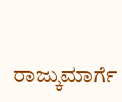ರಾಜ್ಕುಮಾರ್ಗೆ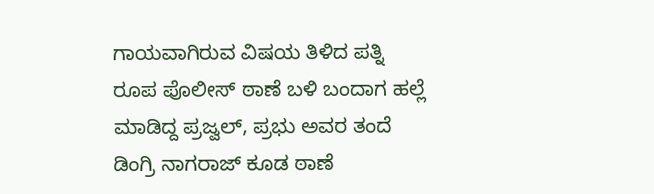ಗಾಯವಾಗಿರುವ ವಿಷಯ ತಿಳಿದ ಪತ್ನಿ ರೂಪ ಪೊಲೀಸ್ ಠಾಣೆ ಬಳಿ ಬಂದಾಗ ಹಲ್ಲೆ ಮಾಡಿದ್ದ ಪ್ರಜ್ವಲ್, ಪ್ರಭು ಅವರ ತಂದೆ ಡಿಂಗ್ರಿ ನಾಗರಾಜ್ ಕೂಡ ಠಾಣೆ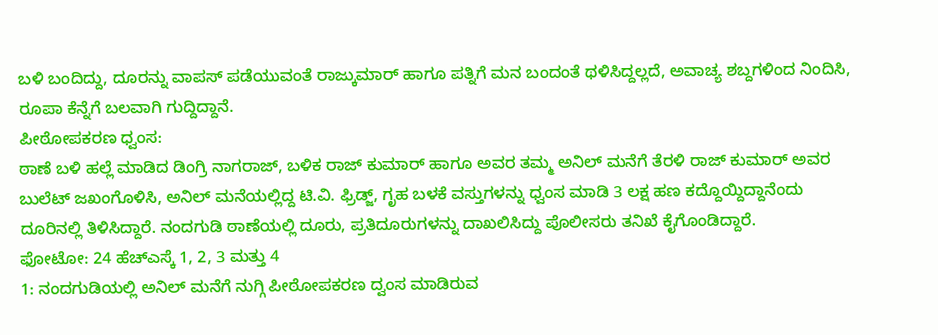ಬಳಿ ಬಂದಿದ್ದು, ದೂರನ್ನು ವಾಪಸ್ ಪಡೆಯುವಂತೆ ರಾಜ್ಕುಮಾರ್ ಹಾಗೂ ಪತ್ನಿಗೆ ಮನ ಬಂದಂತೆ ಥಳಿಸಿದ್ದಲ್ಲದೆ, ಅವಾಚ್ಯ ಶಬ್ದಗಳಿಂದ ನಿಂದಿಸಿ, ರೂಪಾ ಕೆನ್ನೆಗೆ ಬಲವಾಗಿ ಗುದ್ದಿದ್ದಾನೆ.
ಪೀಠೋಪಕರಣ ಧ್ವಂಸ:
ಠಾಣೆ ಬಳಿ ಹಲ್ಲೆ ಮಾಡಿದ ಡಿಂಗ್ರಿ ನಾಗರಾಜ್, ಬಳಿಕ ರಾಜ್ ಕುಮಾರ್ ಹಾಗೂ ಅವರ ತಮ್ಮ ಅನಿಲ್ ಮನೆಗೆ ತೆರಳಿ ರಾಜ್ ಕುಮಾರ್ ಅವರ ಬುಲೆಟ್ ಜಖಂಗೊಳಿಸಿ, ಅನಿಲ್ ಮನೆಯಲ್ಲಿದ್ದ ಟಿ.ವಿ. ಫ್ರಿಡ್ಜ್, ಗೃಹ ಬಳಕೆ ವಸ್ತುಗಳನ್ನು ಧ್ವಂಸ ಮಾಡಿ 3 ಲಕ್ಷ ಹಣ ಕದ್ದೊಯ್ದಿದ್ದಾನೆಂದು ದೂರಿನಲ್ಲಿ ತಿಳಿಸಿದ್ದಾರೆ. ನಂದಗುಡಿ ಠಾಣೆಯಲ್ಲಿ ದೂರು, ಪ್ರತಿದೂರುಗಳನ್ನು ದಾಖಲಿಸಿದ್ದು ಪೊಲೀಸರು ತನಿಖೆ ಕೈಗೊಂಡಿದ್ದಾರೆ.
ಫೋಟೋ: 24 ಹೆಚ್ಎಸ್ಕೆ 1, 2, 3 ಮತ್ತು 4
1: ನಂದಗುಡಿಯಲ್ಲಿ ಅನಿಲ್ ಮನೆಗೆ ನುಗ್ಗಿ ಪೀಠೋಪಕರಣ ದ್ವಂಸ ಮಾಡಿರುವ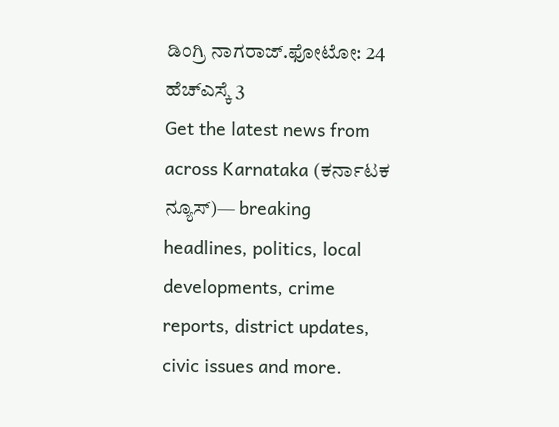ಡಿಂಗ್ರಿ ನಾಗರಾಜ್.ಫೋಟೋ: 24 ಹೆಚ್ಎಸ್ಕೆ 3
Get the latest news from across Karnataka (ಕರ್ನಾಟಕ ನ್ಯೂಸ್)— breaking headlines, politics, local developments, crime reports, district updates, civic issues and more.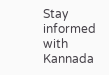Stay informed with Kannada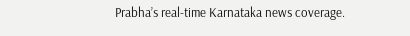Prabha’s real‑time Karnataka news coverage.